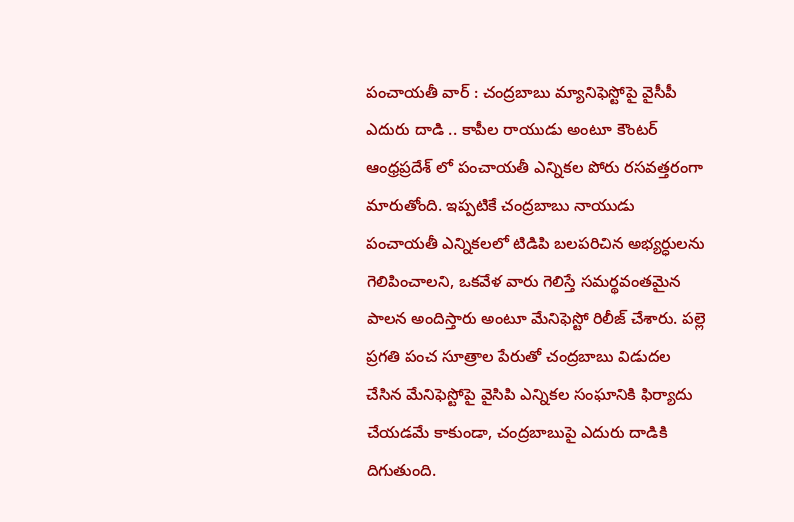పంచాయతీ వార్ : చంద్రబాబు మ్యానిఫెస్టోపై వైసీపీ ఎదురు దాడి .. కాపీల రాయుడు అంటూ కౌంటర్
ఆంధ్రప్రదేశ్ లో పంచాయతీ ఎన్నికల పోరు రసవత్తరంగా మారుతోంది. ఇప్పటికే చంద్రబాబు నాయుడు పంచాయతీ ఎన్నికలలో టిడిపి బలపరిచిన అభ్యర్ధులను గెలిపించాలని, ఒకవేళ వారు గెలిస్తే సమర్థవంతమైన పాలన అందిస్తారు అంటూ మేనిఫెస్టో రిలీజ్ చేశారు. పల్లె ప్రగతి పంచ సూత్రాల పేరుతో చంద్రబాబు విడుదల చేసిన మేనిఫెస్టోపై వైసిపి ఎన్నికల సంఘానికి ఫిర్యాదు చేయడమే కాకుండా, చంద్రబాబుపై ఎదురు దాడికి దిగుతుంది.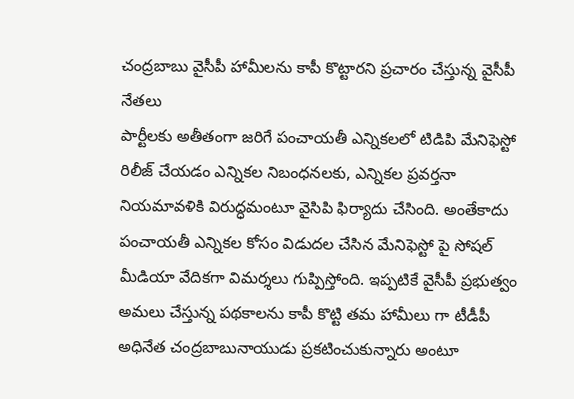చంద్రబాబు వైసీపీ హామీలను కాపీ కొట్టారని ప్రచారం చేస్తున్న వైసీపీ నేతలు
పార్టీలకు అతీతంగా జరిగే పంచాయతీ ఎన్నికలలో టిడిపి మేనిఫెస్టో రిలీజ్ చేయడం ఎన్నికల నిబంధనలకు, ఎన్నికల ప్రవర్తనా నియమావళికి విరుద్ధమంటూ వైసిపి ఫిర్యాదు చేసింది. అంతేకాదు పంచాయతీ ఎన్నికల కోసం విడుదల చేసిన మేనిఫెస్టో పై సోషల్ మీడియా వేదికగా విమర్శలు గుప్పిస్తోంది. ఇప్పటికే వైసీపీ ప్రభుత్వం అమలు చేస్తున్న పథకాలను కాపీ కొట్టి తమ హామీలు గా టీడీపీ అధినేత చంద్రబాబునాయుడు ప్రకటించుకున్నారు అంటూ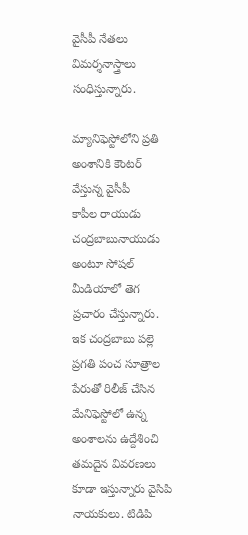వైసీపీ నేతలు విమర్శనాస్త్రాలు సంధిస్తున్నారు.

మ్యానిఫెస్టోలోని ప్రతి అంశానికి కౌంటర్ వేస్తున్న వైసీపీ
కాపీల రాయుడు చంద్రబాబునాయుడు అంటూ సోషల్ మీడియాలో తెగ ప్రచారం చేస్తున్నారు.
ఇక చంద్రబాబు పల్లె ప్రగతి పంచ సూత్రాల పేరుతో రిలీజ్ చేసిన మేనిఫెస్టోలో ఉన్న అంశాలను ఉద్దేశించి తమదైన వివరణలు కూడా ఇస్తున్నారు వైసిపి నాయకులు. టిడిపి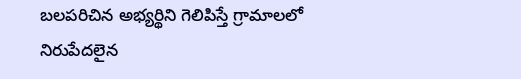బలపరిచిన అభ్యర్థిని గెలిపిస్తే గ్రామాలలో నిరుపేదలైన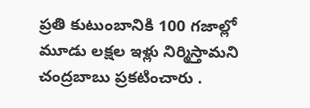ప్రతి కుటుంబానికి 100 గజాల్లో మూడు లక్షల ఇళ్లు నిర్మిస్తామని చంద్రబాబు ప్రకటించారు .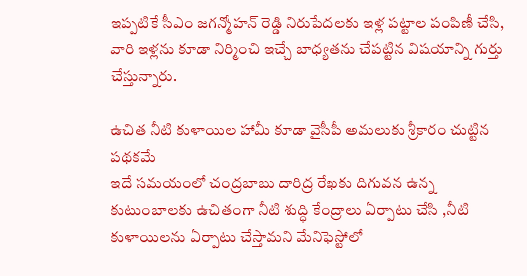ఇప్పటికే సీఎం జగన్మోహన్ రెడ్డి నిరుపేదలకు ఇళ్ల పట్టాల పంపిణీ చేసి, వారి ఇళ్లను కూడా నిర్మించి ఇచ్చే బాధ్యతను చేపట్టిన విషయాన్ని గుర్తు చేస్తున్నారు.

ఉచిత నీటి కుళాయిల హామీ కూడా వైసీపీ అమలుకు శ్రీకారం చుట్టిన పథకమే
ఇదే సమయంలో చంద్రబాబు దారిద్ర రేఖకు దిగువన ఉన్న కుటుంబాలకు ఉచితంగా నీటి శుద్ధి కేంద్రాలు ఏర్పాటు చేసి ,నీటి కుళాయిలను ఏర్పాటు చేస్తామని మేనిఫెస్టోలో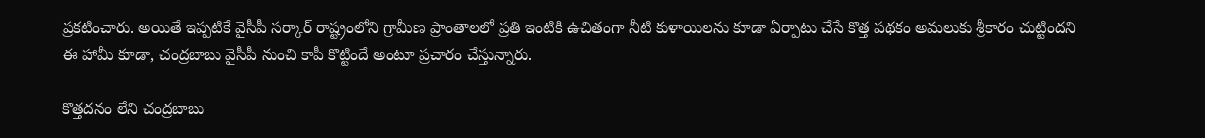ప్రకటించారు. అయితే ఇప్పటికే వైసీపీ సర్కార్ రాష్ట్రంలోని గ్రామీణ ప్రాంతాలలో ప్రతి ఇంటికి ఉచితంగా నీటి కుళాయిలను కూడా ఏర్పాటు చేసే కొత్త పథకం అమలుకు శ్రీకారం చుట్టిందని ఈ హామీ కూడా, చంద్రబాబు వైసీపీ నుంచి కాపీ కొట్టిందే అంటూ ప్రచారం చేస్తున్నారు.

కొత్తదనం లేని చంద్రబాబు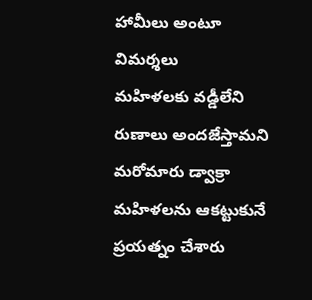హామీలు అంటూ విమర్శలు
మహిళలకు వడ్డీలేని రుణాలు అందజేస్తామని మరోమారు డ్వాక్రా మహిళలను ఆకట్టుకునే ప్రయత్నం చేశారు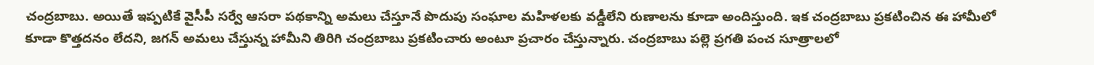చంద్రబాబు. అయితే ఇప్పటికే వైసీపీ సర్వే ఆసరా పథకాన్ని అమలు చేస్తూనే పొదుపు సంఘాల మహిళలకు వడ్డీలేని రుణాలను కూడా అందిస్తుంది. ఇక చంద్రబాబు ప్రకటించిన ఈ హామీలో కూడా కొత్తదనం లేదని, జగన్ అమలు చేస్తున్న హామీని తిరిగి చంద్రబాబు ప్రకటించారు అంటూ ప్రచారం చేస్తున్నారు. చంద్రబాబు పల్లె ప్రగతి పంచ సూత్రాలలో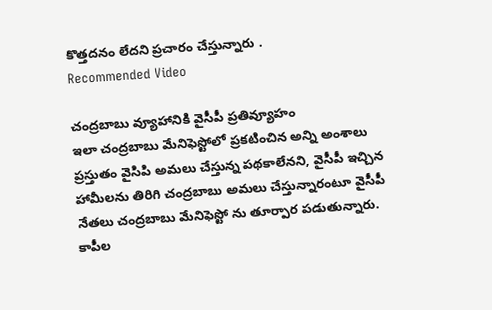కొత్తదనం లేదని ప్రచారం చేస్తున్నారు .
Recommended Video

చంద్రబాబు వ్యూహానికి వైసీపీ ప్రతివ్యూహం
ఇలా చంద్రబాబు మేనిఫెస్టోలో ప్రకటించిన అన్ని అంశాలు ప్రస్తుతం వైసిపి అమలు చేస్తున్న పథకాలేనని, వైసీపీ ఇచ్చిన హామీలను తిరిగి చంద్రబాబు అమలు చేస్తున్నారంటూ వైసీపీ నేతలు చంద్రబాబు మేనిఫెస్టో ను తూర్పార పడుతున్నారు. కాపీల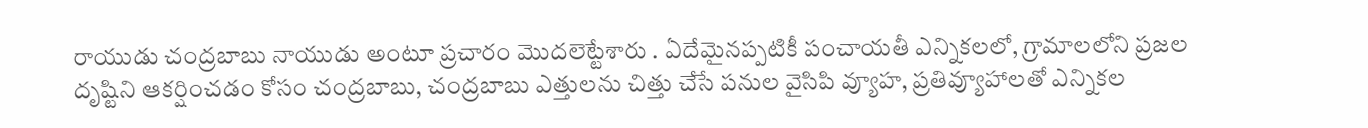రాయుడు చంద్రబాబు నాయుడు అంటూ ప్రచారం మొదలెట్టేశారు . ఏదేమైనప్పటికీ పంచాయతీ ఎన్నికలలో, గ్రామాలలోని ప్రజల దృష్టిని ఆకర్షించడం కోసం చంద్రబాబు, చంద్రబాబు ఎత్తులను చిత్తు చేసే పనుల వైసిపి వ్యూహ, ప్రతివ్యూహాలతో ఎన్నికల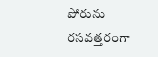పోరును రసవత్తరంగా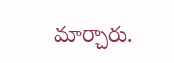మార్చారు.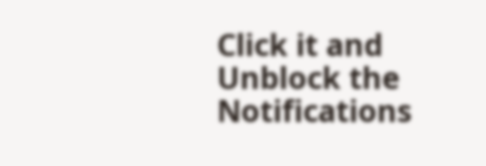Click it and Unblock the Notifications